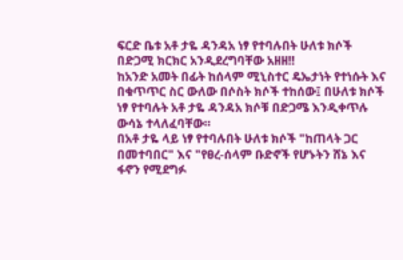ፍርድ ቤቱ አቶ ታዬ ዳንዳአ ነፃ የተባሉበት ሁለቱ ክሶች በድጋሚ ክርክር አንዲደረግባቸው አዘዘ‼
ከአንድ አመት በፊት ከሰላም ሚኒስተር ዴኤታነት የተነሱት እና በቁጥጥር ስር ውለው በሶስት ክሶች ተከሰው፤ በሁለቱ ክሶች ነፃ የተባሉት አቶ ታዬ ዳንዳአ ክሶቹ በድጋሜ እንዲቀጥሉ ውሳኔ ተላለፈባቸው።
በአቶ ታዬ ላይ ነፃ የተባሉበት ሁለቱ ክሶች "ከጠላት ጋር በመተባበር" እና "የፀረ-ሰላም ቡድኖች የሆኑትን ሸኔ እና ፋኖን የሚደግፉ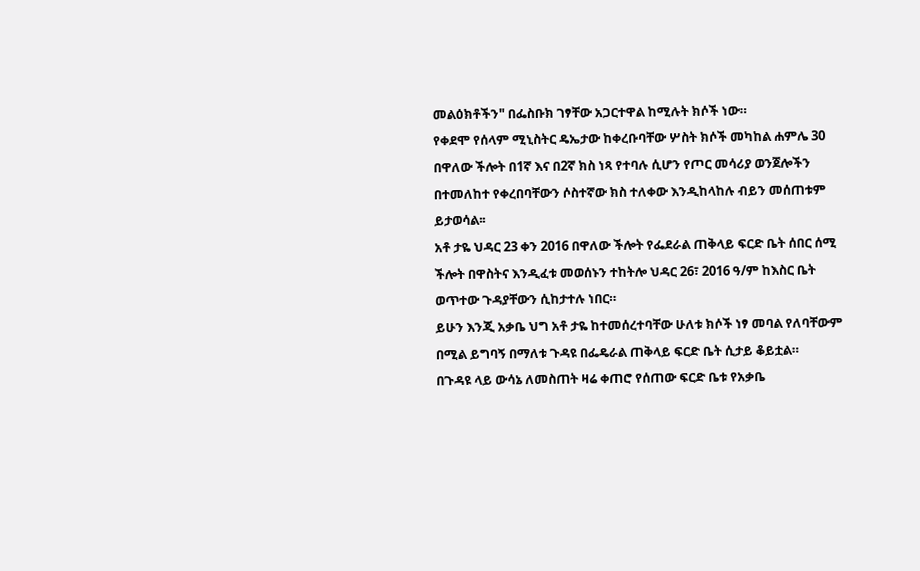መልዕክቶችን" በፌስቡክ ገፃቸው አጋርተዋል ከሚሉት ክሶች ነው።
የቀደሞ የሰላም ሚኒስትር ዴኤታው ከቀረቡባቸው ሦስት ክሶች መካከል ሐምሌ 30 በዋለው ችሎት በ1ኛ እና በ2ኛ ክስ ነጻ የተባሉ ሲሆን የጦር መሳሪያ ወንጀሎችን በተመለከተ የቀረበባቸውን ሶስተኛው ክስ ተለቀው እንዲከላከሉ ብይን መሰጠቱም ይታወሳል፡፡
አቶ ታዬ ህዳር 23 ቀን 2016 በዋለው ችሎት የፌደራል ጠቅላይ ፍርድ ቤት ሰበር ሰሚ ችሎት በዋስትና እንዲፈቱ መወሰኑን ተከትሎ ህዳር 26፣ 2016 ዓ/ም ከእስር ቤት ወጥተው ጉዳያቸውን ሲከታተሉ ነበር።
ይሁን እንጂ አቃቤ ህግ አቶ ታዬ ከተመሰረተባቸው ሁለቱ ክሶች ነፃ መባል የለባቸውም በሚል ይግባኝ በማለቱ ጉዳዩ በፌዴራል ጠቅላይ ፍርድ ቤት ሲታይ ቆይቷል።
በጉዳዩ ላይ ውሳኔ ለመስጠት ዛሬ ቀጠሮ የሰጠው ፍርድ ቤቱ የአቃቤ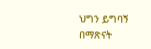ህግን ይግባኝ በማጽናት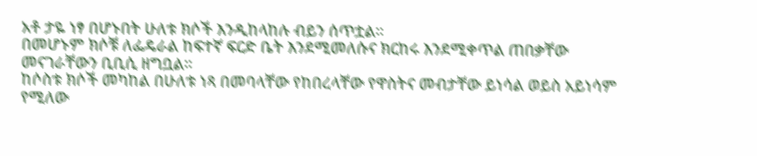አቶ ታዬ ነፃ በሆኑበት ሁለቱ ክሶች እንዲከላከሉ ብይን ሰጥቷል።
በመሆኑም ክሶቹ ለፌዴራል ከፍተኛ ፍርድ ቤት እንደሚመለሱና ክርከሩ እንደሚቀጥል ጠበቃቸው መናገራቸውን ቢቢሲ ዘግቧል።
ከሶስቱ ክሶች መካከል በሁለቱ ነጻ በመባላቸው የከበረላቸው የዋስትና መብታቸው ይነሳል ወይስ አይነሳም የሚለው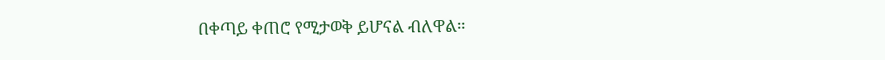በቀጣይ ቀጠሮ የሚታወቅ ይሆናል ብለዋል።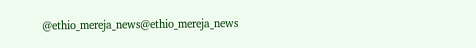@ethio_mereja_news@ethio_mereja_news